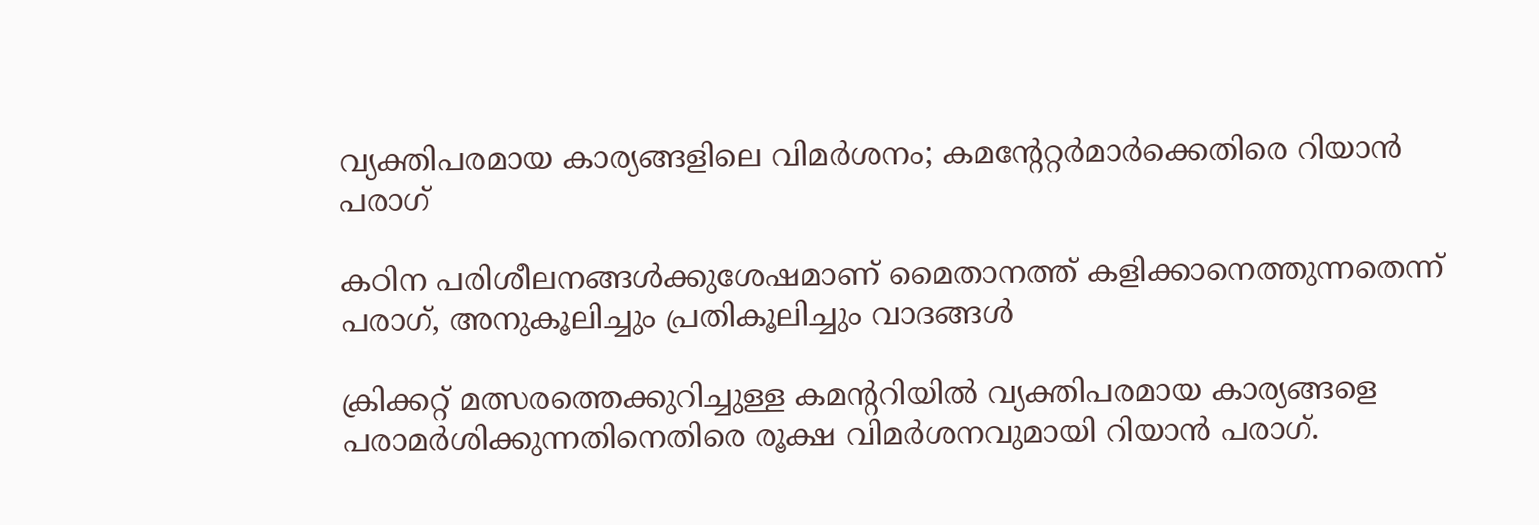വ്യക്തിപരമായ കാര്യങ്ങളിലെ വിമര്‍ശനം; കമന്റേറ്റര്‍മാര്‍ക്കെതിരെ റിയാന്‍ പരാഗ്

കഠിന പരിശീലനങ്ങള്‍ക്കുശേഷമാണ് മൈതാനത്ത് കളിക്കാനെത്തുന്നതെന്ന് പരാഗ്, അനുകൂലിച്ചും പ്രതികൂലിച്ചും വാദങ്ങള്‍

ക്രിക്കറ്റ് മത്സരത്തെക്കുറിച്ചുള്ള കമന്ററിയില്‍ വ്യക്തിപരമായ കാര്യങ്ങളെ പരാമര്‍ശിക്കുന്നതിനെതിരെ രൂക്ഷ വിമര്‍ശനവുമായി റിയാന്‍ പരാഗ്.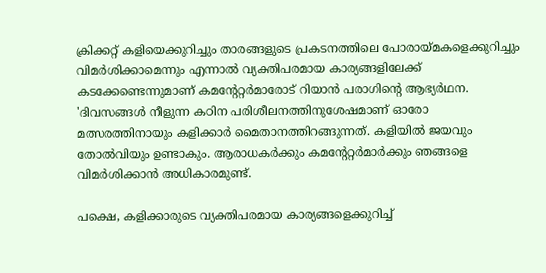ക്രിക്കറ്റ് കളിയെക്കുറിച്ചും താരങ്ങളുടെ പ്രകടനത്തിലെ പോരായ്മകളെക്കുറിച്ചും വിമര്‍ശിക്കാമെന്നും എന്നാല്‍ വ്യക്തിപരമായ കാര്യങ്ങളിലേക്ക് കടക്കേണ്ടെന്നുമാണ് കമന്റേറ്റര്‍മാരോട് റിയാന്‍ പരാഗിന്റെ ആഭ്യര്‍ഥന. 'ദിവസങ്ങള്‍ നീളുന്ന കഠിന പരിശീലനത്തിനുശേഷമാണ് ഓരോ മത്സരത്തിനായും കളിക്കാര്‍ മൈതാനത്തിറങ്ങുന്നത്. കളിയില്‍ ജയവും തോല്‍വിയും ഉണ്ടാകും. ആരാധകര്‍ക്കും കമന്റേറ്റര്‍മാര്‍ക്കും ഞങ്ങളെ വിമര്‍ശിക്കാന്‍ അധികാരമുണ്ട്.

പക്ഷെ, കളിക്കാരുടെ വ്യക്തിപരമായ കാര്യങ്ങളെക്കുറിച്ച്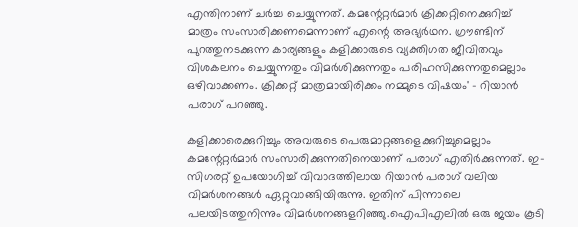എന്തിനാണ് ചര്‍ച്ച ചെയ്യുന്നത്. കമന്റേറ്റര്‍മാര്‍ ക്രിക്കറ്റിനെക്കുറിച്ച് മാത്രം സംസാരിക്കണമെന്നാണ് എന്റെ അഭ്യര്‍ഥന. ഗ്രൗണ്ടിന് പുറത്തുനടക്കുന്ന കാര്യങ്ങളും കളിക്കാരുടെ വ്യക്തിഗത ജീവിതവും വിശകലനം ചെയ്യുന്നതും വിമര്‍ശിക്കുന്നതും പരിഹസിക്കുന്നതുമെല്ലാം ഒഴിവാക്കണം. ക്രിക്കറ്റ് മാത്രമായിരിക്കം നമ്മുടെ വിഷയം' - റിയാന്‍ പരാഗ് പറഞ്ഞു.

കളിക്കാരെക്കുറിച്ചും അവരുടെ പെരുമാറ്റങ്ങളെക്കുറിച്ചുമെല്ലാം കമന്റേറ്റര്‍മാര്‍ സംസാരിക്കുന്നതിനെയാണ് പരാഗ് എതിര്‍ക്കുന്നത്. ഇ-സിഗരറ്റ് ഉപയോഗിച്ച് വിവാദത്തിലായ റിയാന്‍ പരാഗ് വലിയ വിമര്‍ശനങ്ങള്‍ ഏറ്റുവാങ്ങിയിരുന്നു. ഇതിന് പിന്നാലെ പലയിടത്തുനിന്നും വിമര്‍ശനങ്ങളറിഞ്ഞു.ഐപിഎലില്‍ ഒരു ജയം കൂടി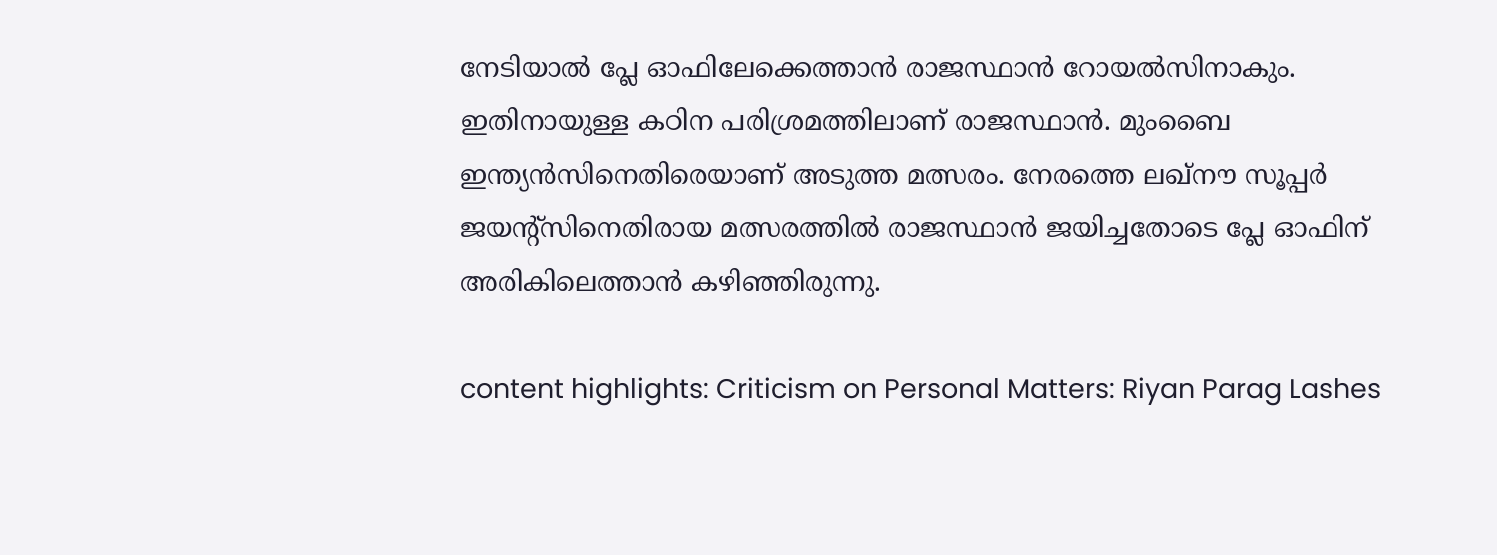നേടിയാല്‍ പ്ലേ ഓഫിലേക്കെത്താന്‍ രാജസ്ഥാന്‍ റോയല്‍സിനാകും. ഇതിനായുള്ള കഠിന പരിശ്രമത്തിലാണ് രാജസ്ഥാന്‍. മുംബൈ ഇന്ത്യന്‍സിനെതിരെയാണ് അടുത്ത മത്സരം. നേരത്തെ ലഖ്‌നൗ സൂപ്പര്‍ ജയന്റ്‌സിനെതിരായ മത്സരത്തില്‍ രാജസ്ഥാന്‍ ജയിച്ചതോടെ പ്ലേ ഓഫിന് അരികിലെത്താന്‍ കഴിഞ്ഞിരുന്നു.

content highlights: Criticism on Personal Matters: Riyan Parag Lashes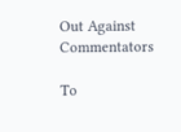Out Against Commentators

To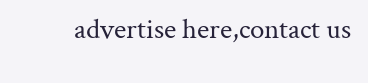advertise here,contact us